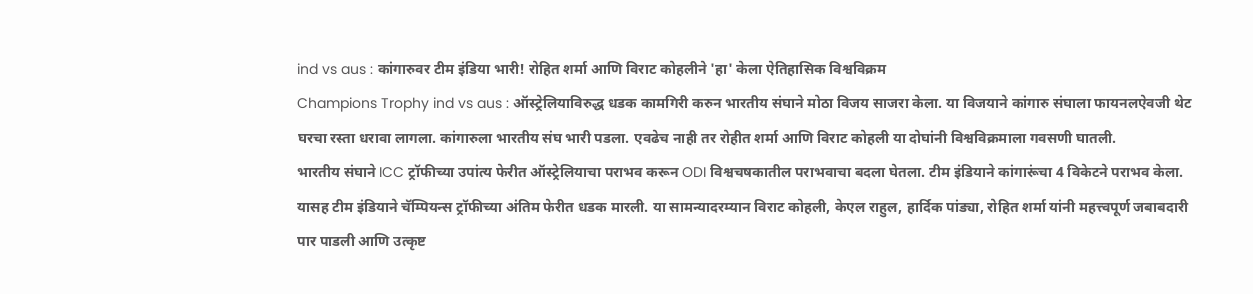ind vs aus : कांगारुवर टीम इंडिया भारी! रोहित शर्मा आणि विराट कोहलीने 'हा' केला ऐतिहासिक विश्वविक्रम
Champions Trophy ind vs aus : ऑस्ट्रेलियाविरुद्ध धडक कामगिरी करुन भारतीय संघाने मोठा विजय साजरा केला. या विजयाने कांगारु संघाला फायनलऐवजी थेट घरचा रस्ता धरावा लागला. कांगारुला भारतीय संघ भारी पडला. एवढेच नाही तर रोहीत शर्मा आणि विराट कोहली या दोघांनी विश्वविक्रमाला गवसणी घातली.
भारतीय संघाने ICC ट्रॉफीच्या उपांत्य फेरीत ऑस्ट्रेलियाचा पराभव करून ODI विश्वचषकातील पराभवाचा बदला घेतला. टीम इंडियाने कांगारूंचा 4 विकेटने पराभव केला. यासह टीम इंडियाने चॅम्पियन्स ट्रॉफीच्या अंतिम फेरीत धडक मारली. या सामन्यादरम्यान विराट कोहली, केएल राहुल, हार्दिक पांड्या, रोहित शर्मा यांनी महत्त्वपूर्ण जबाबदारी पार पाडली आणि उत्कृष्ट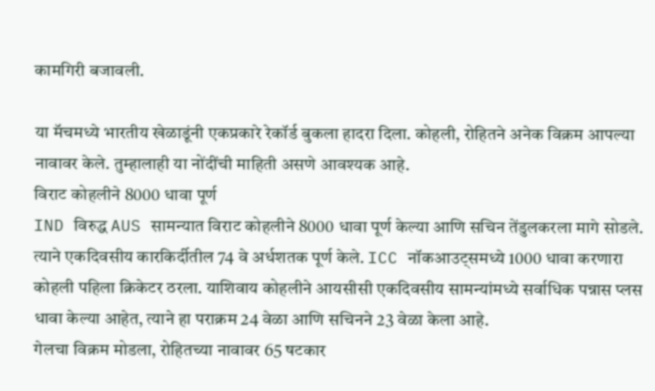कामगिरी बजावली.

या मॅचमध्ये भारतीय खेळाडूंनी एकप्रकारे रेकॉर्ड बुकला हादरा दिला. कोहली, रोहितने अनेक विक्रम आपल्या नावावर केले. तुम्हालाही या नोंदींची माहिती असणे आवश्यक आहे.
विराट कोहलीने 8000 धावा पूर्ण
IND विरुद्ध AUS सामन्यात विराट कोहलीने 8000 धावा पूर्ण केल्या आणि सचिन तेंडुलकरला मागे सोडले. त्याने एकदिवसीय कारकिर्दीतील 74 वे अर्धशतक पूर्ण केले. ICC नॉकआउट्समध्ये 1000 धावा करणारा कोहली पहिला क्रिकेटर ठरला. याशिवाय कोहलीने आयसीसी एकदिवसीय सामन्यांमध्ये सर्वाधिक पन्नास प्लस धावा केल्या आहेत, त्याने हा पराक्रम 24 वेळा आणि सचिनने 23 वेळा केला आहे.
गेलचा विक्रम मोडला, रोहितच्या नावावर 65 षटकार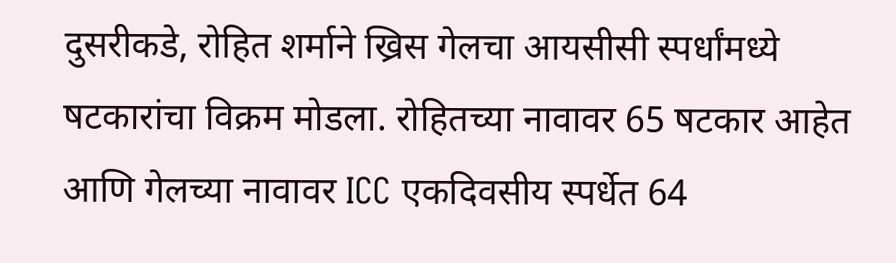दुसरीकडे, रोहित शर्माने ख्रिस गेलचा आयसीसी स्पर्धांमध्ये षटकारांचा विक्रम मोडला. रोहितच्या नावावर 65 षटकार आहेत आणि गेलच्या नावावर ICC एकदिवसीय स्पर्धेत 64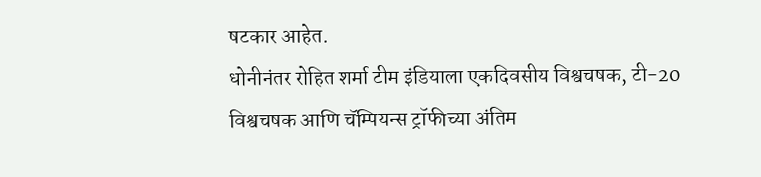षटकार आहेत.
धोनीनंतर रोहित शर्मा टीम इंडियाला एकदिवसीय विश्वचषक, टी-20 विश्वचषक आणि चॅम्पियन्स ट्रॉफीच्या अंतिम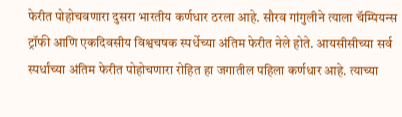फेरीत पोहोचवणारा दुसरा भारतीय कर्णधार ठरला आहे. सौरव गांगुलीने त्याला चॅम्पियन्स ट्रॉफी आणि एकदिवसीय विश्वचषक स्पर्धेच्या अंतिम फेरीत नेले होते. आयसीसीच्या सर्व स्पर्धांच्या अंतिम फेरीत पोहोचणारा रोहित हा जगातील पहिला कर्णधार आहे. त्याच्या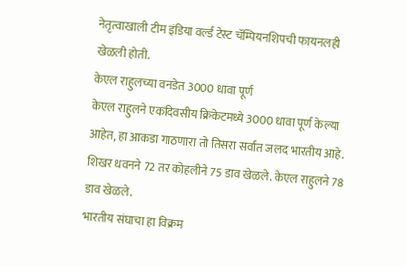नेतृत्वाखाली टीम इंडिया वर्ल्ड टेस्ट चॅम्पियनशिपची फायनलही खेळली होती.
केएल राहुलच्या वनडेत 3000 धावा पूर्ण
केएल राहुलने एकदिवसीय क्रिकेटमध्ये 3000 धावा पूर्ण केल्या आहेत, हा आकडा गाठणारा तो तिसरा सर्वात जलद भारतीय आहे. शिखर धवनने 72 तर कोहलीने 75 डाव खेळले. केएल राहुलने 78 डाव खेळले.
भारतीय संघाचा हा विक्रम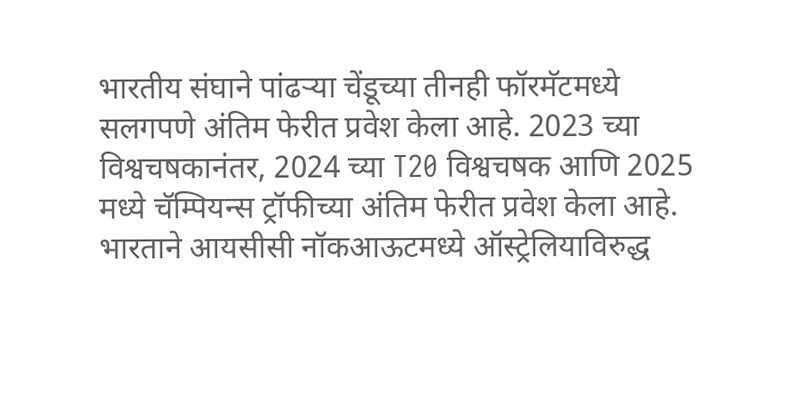भारतीय संघाने पांढऱ्या चेंडूच्या तीनही फॉरमॅटमध्ये सलगपणे अंतिम फेरीत प्रवेश केला आहे. 2023 च्या विश्वचषकानंतर, 2024 च्या T20 विश्वचषक आणि 2025 मध्ये चॅम्पियन्स ट्रॉफीच्या अंतिम फेरीत प्रवेश केला आहे. भारताने आयसीसी नॉकआऊटमध्ये ऑस्ट्रेलियाविरुद्ध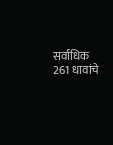सर्वाधिक 261 धावांचे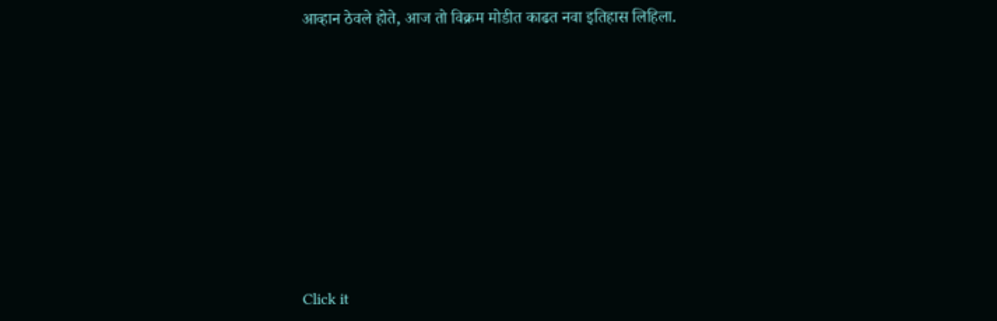आव्हान ठेवले होते, आज तो विक्रम मोडीत काढत नवा इतिहास लिहिला.












Click it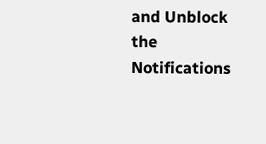and Unblock the Notifications